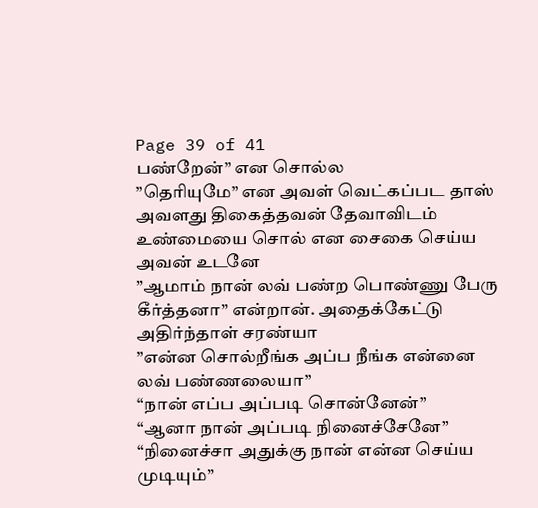Page 39 of 41
பண்றேன்” என சொல்ல
”தெரியுமே” என அவள் வெட்கப்பட தாஸ் அவளது திகைத்தவன் தேவாவிடம் உண்மையை சொல் என சைகை செய்ய அவன் உடனே
”ஆமாம் நான் லவ் பண்ற பொண்ணு பேரு கீர்த்தனா” என்றான். அதைக்கேட்டு அதிர்ந்தாள் சரண்யா
”என்ன சொல்றீங்க அப்ப நீங்க என்னை லவ் பண்ணலையா”
“நான் எப்ப அப்படி சொன்னேன்”
“ஆனா நான் அப்படி நினைச்சேனே”
“நினைச்சா அதுக்கு நான் என்ன செய்ய முடியும்”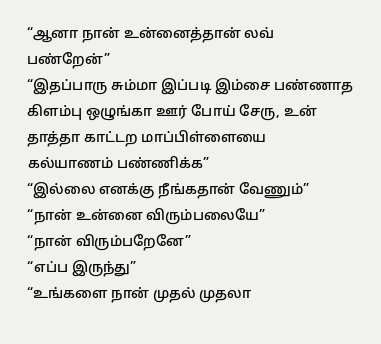“ஆனா நான் உன்னைத்தான் லவ் பண்றேன்”
“இதப்பாரு சும்மா இப்படி இம்சை பண்ணாத கிளம்பு ஒழுங்கா ஊர் போய் சேரு, உன் தாத்தா காட்டற மாப்பிள்ளையை கல்யாணம் பண்ணிக்க”
“இல்லை எனக்கு நீங்கதான் வேணும்”
“நான் உன்னை விரும்பலையே”
“நான் விரும்பறேனே”
“எப்ப இருந்து”
“உங்களை நான் முதல் முதலா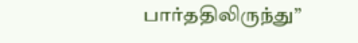பார்ததிலிருந்து”